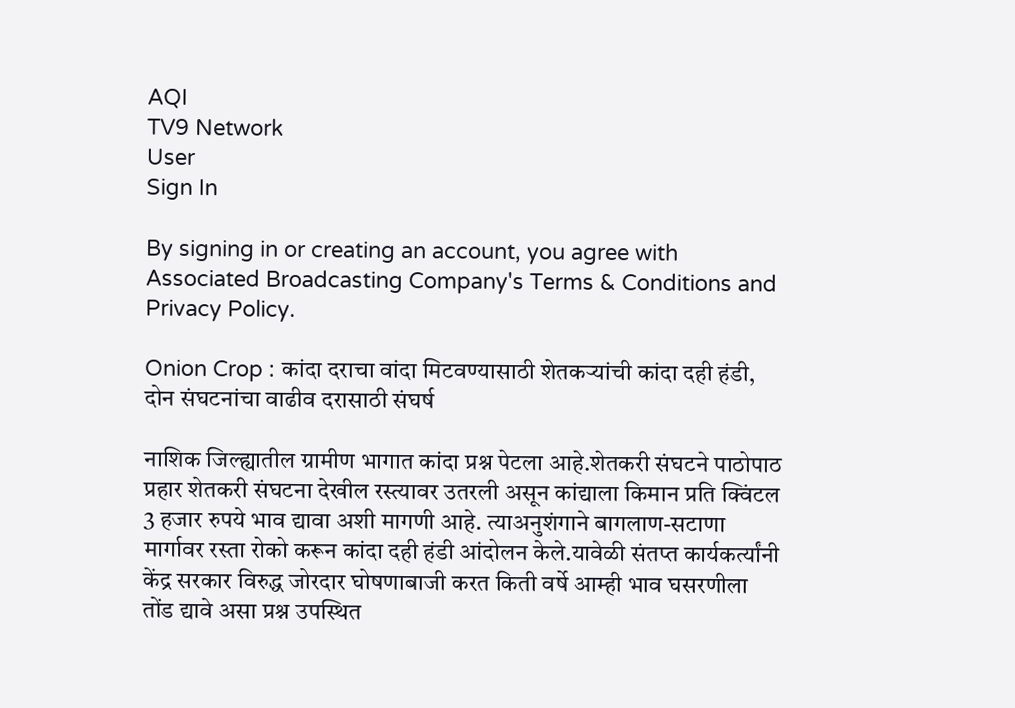AQI
TV9 Network
User
Sign In

By signing in or creating an account, you agree with Associated Broadcasting Company's Terms & Conditions and Privacy Policy.

Onion Crop : कांदा दराचा वांदा मिटवण्यासाठी शेतकऱ्यांची कांदा दही हंडी, दोन संघटनांचा वाढीव दरासाठी संघर्ष

नाशिक जिल्ह्यातील ग्रामीण भागात कांदा प्रश्न पेटला आहे.शेतकरी संघटने पाठोपाठ प्रहार शेतकरी संघटना देखील रस्त्यावर उतरली असून कांद्याला किमान प्रति क्विंटल 3 हजार रुपये भाव द्यावा अशी मागणी आहे. त्याअनुशंगाने बागलाण-सटाणा मार्गावर रस्ता रोको करून कांदा दही हंडी आंदोलन केले.यावेळी संतप्त कार्यकर्त्यांनी केंद्र सरकार विरुद्ध जोरदार घोषणाबाजी करत किती वर्षे आम्ही भाव घसरणीला तोंड द्यावे असा प्रश्न उपस्थित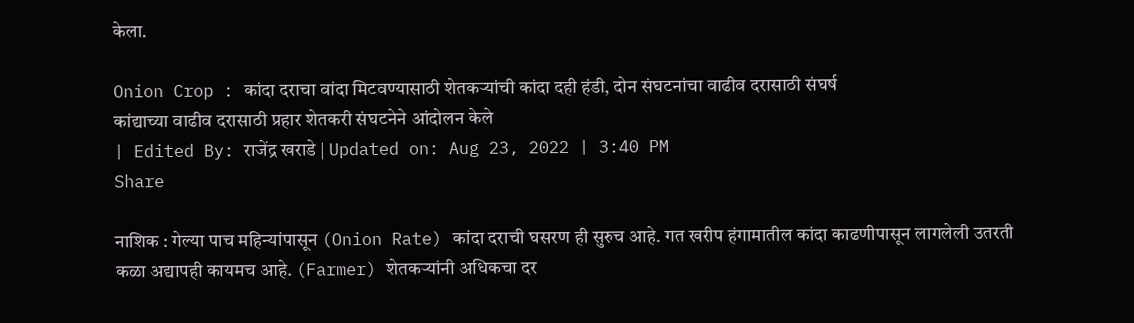केला.

Onion Crop : कांदा दराचा वांदा मिटवण्यासाठी शेतकऱ्यांची कांदा दही हंडी, दोन संघटनांचा वाढीव दरासाठी संघर्ष
कांद्याच्या वाढीव दरासाठी प्रहार शेतकरी संघटनेने आंदोलन केले
| Edited By: राजेंद्र खराडे | Updated on: Aug 23, 2022 | 3:40 PM
Share

नाशिक : गेल्या पाच महिन्यांपासून (Onion Rate) कांदा दराची घसरण ही सुरुच आहे. गत खरीप हंगामातील कांदा काढणीपासून लागलेली उतरती कळा अद्यापही कायमच आहे. (Farmer) शेतकऱ्यांनी अधिकचा दर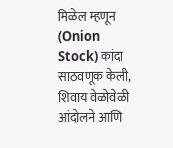मिळेल म्हणून (Onion Stock) कांदा साठवणूक केली, शिवाय वेळोवेळी आंदोलने आणि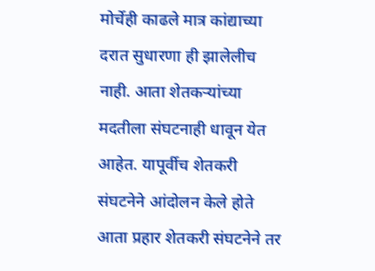मोर्चेही काढले मात्र कांद्याच्या दरात सुधारणा ही झालेलीच नाही. आता शेतकऱ्यांच्या मदतीला संघटनाही धावून येत आहेत. यापूर्वीच शेतकरी संघटनेने आंदोलन केले होते आता प्रहार शेतकरी संघटनेने तर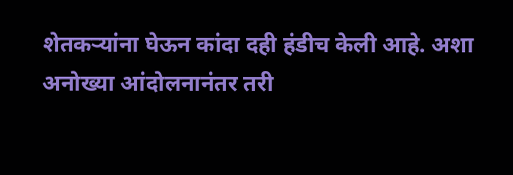शेतकऱ्यांना घेऊन कांदा दही हंडीच केली आहे. अशा अनोख्या आंदोलनानंतर तरी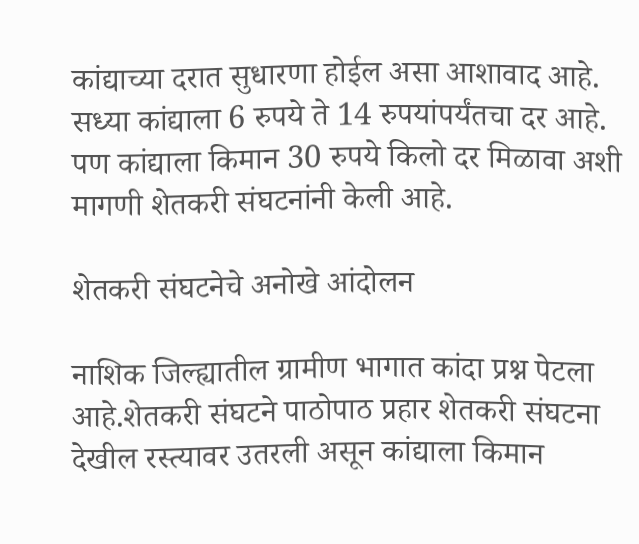कांद्याच्या दरात सुधारणा होईल असा आशावाद आहे. सध्या कांद्याला 6 रुपये ते 14 रुपयांपर्यंतचा दर आहे. पण कांद्याला किमान 30 रुपये किलो दर मिळावा अशी मागणी शेतकरी संघटनांनी केली आहे.

शेतकरी संघटनेचे अनोखे आंदोलन

नाशिक जिल्ह्यातील ग्रामीण भागात कांदा प्रश्न पेटला आहे.शेतकरी संघटने पाठोपाठ प्रहार शेतकरी संघटना देखील रस्त्यावर उतरली असून कांद्याला किमान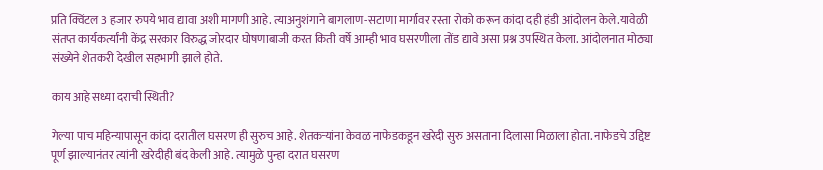प्रति क्विंटल 3 हजार रुपये भाव द्यावा अशी मागणी आहे. त्याअनुशंगाने बागलाण-सटाणा मार्गावर रस्ता रोको करून कांदा दही हंडी आंदोलन केले.यावेळी संतप्त कार्यकर्त्यांनी केंद्र सरकार विरुद्ध जोरदार घोषणाबाजी करत किती वर्षे आम्ही भाव घसरणीला तोंड द्यावे असा प्रश्न उपस्थित केला. आंदोलनात मोठ्या संख्येने शेतकरी देखील सहभागी झाले होते.

काय आहे सध्या दराची स्थिती?

गेल्या पाच महिन्यापासून कांदा दरातील घसरण ही सुरुच आहे. शेतकऱ्यांना केवळ नाफेडकडून खरेदी सुरु असताना दिलासा मिळाला होता. नाफेडचे उद्दिष्ट पूर्ण झाल्यानंतर त्यांनी खरेदीही बंद केली आहे. त्यामुळे पुन्हा दरात घसरण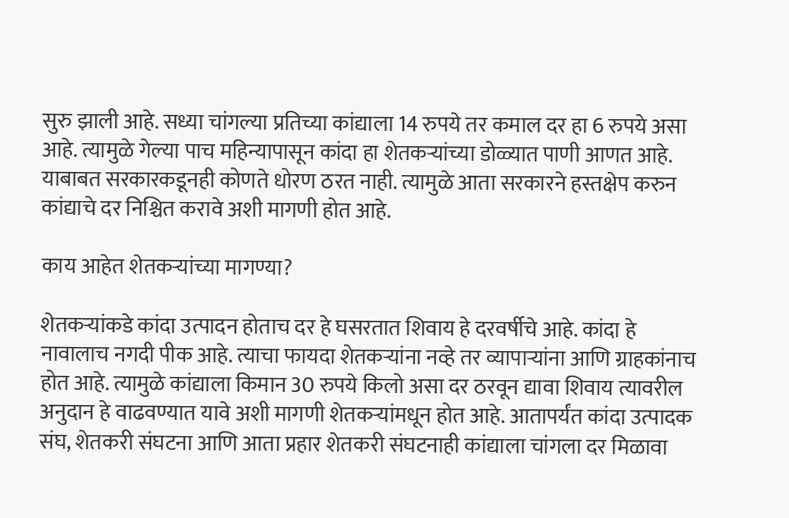सुरु झाली आहे. सध्या चांगल्या प्रतिच्या कांद्याला 14 रुपये तर कमाल दर हा 6 रुपये असा आहे. त्यामुळे गेल्या पाच महिन्यापासून कांदा हा शेतकऱ्यांच्या डोळ्यात पाणी आणत आहे. याबाबत सरकारकडूनही कोणते धोरण ठरत नाही. त्यामुळे आता सरकारने हस्तक्षेप करुन कांद्याचे दर निश्चित करावे अशी मागणी होत आहे.

काय आहेत शेतकऱ्यांच्या मागण्या?

शेतकऱ्यांकडे कांदा उत्पादन होताच दर हे घसरतात शिवाय हे दरवर्षीचे आहे. कांदा हे नावालाच नगदी पीक आहे. त्याचा फायदा शेतकऱ्यांना नव्हे तर व्यापाऱ्यांना आणि ग्राहकांनाच होत आहे. त्यामुळे कांद्याला किमान 30 रुपये किलो असा दर ठरवून द्यावा शिवाय त्यावरील अनुदान हे वाढवण्यात यावे अशी मागणी शेतकऱ्यांमधून होत आहे. आतापर्यंत कांदा उत्पादक संघ, शेतकरी संघटना आणि आता प्रहार शेतकरी संघटनाही कांद्याला चांगला दर मिळावा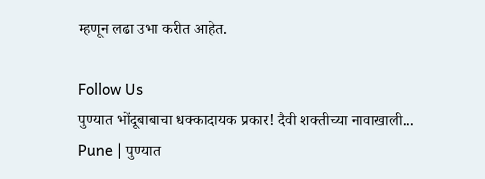म्हणून लढा उभा करीत आहेत.

Follow Us
पुण्यात भोंदूबाबाचा धक्कादायक प्रकार! दैवी शक्तीच्या नावाखाली...
Pune | पुण्यात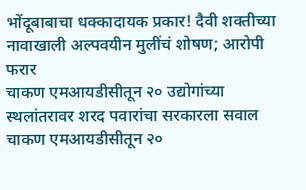भोंदूबाबाचा धक्कादायक प्रकार! दैवी शक्तीच्या नावाखाली अल्पवयीन मुलींचं शोषण; आरोपी फरार
चाकण एमआयडीसीतून २० उद्योगांच्या स्थलांतरावर शरद पवारांचा सरकारला सवाल
चाकण एमआयडीसीतून २०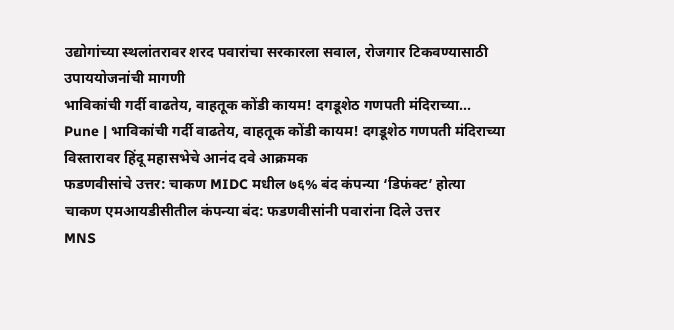उद्योगांच्या स्थलांतरावर शरद पवारांचा सरकारला सवाल, रोजगार टिकवण्यासाठी उपाययोजनांची मागणी
भाविकांची गर्दी वाढतेय, वाहतूक कोंडी कायम! दगडूशेठ गणपती मंदिराच्या...
Pune | भाविकांची गर्दी वाढतेय, वाहतूक कोंडी कायम! दगडूशेठ गणपती मंदिराच्या विस्तारावर हिंदू महासभेचे आनंद दवे आक्रमक
फडणवीसांचे उत्तर: चाकण MIDC मधील ७६% बंद कंपन्या ‘डिफंक्ट’ होत्या
चाकण एमआयडीसीतील कंपन्या बंद: फडणवीसांनी पवारांना दिले उत्तर
MNS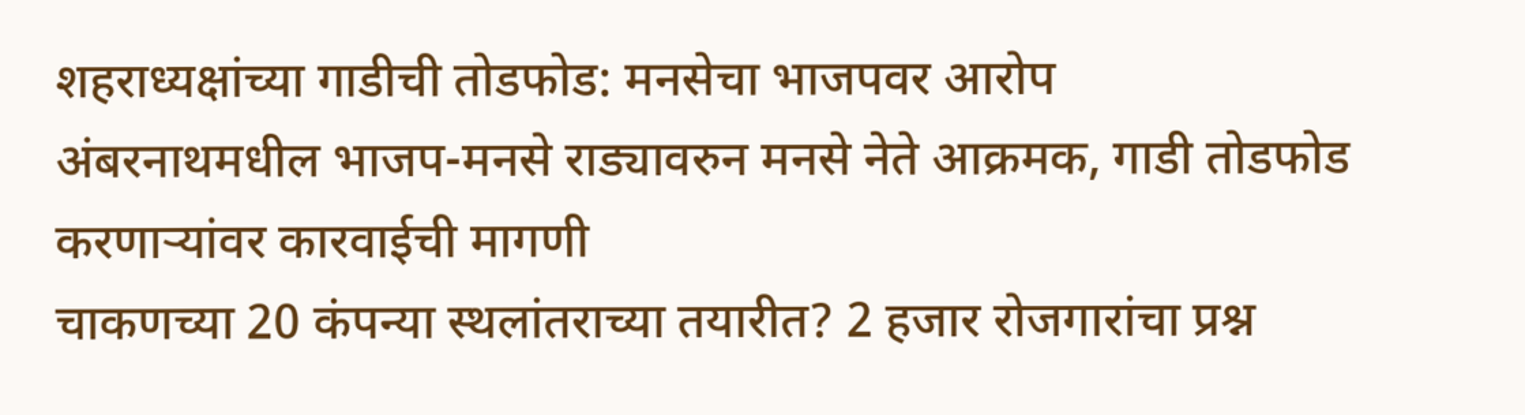शहराध्यक्षांच्या गाडीची तोडफोड: मनसेचा भाजपवर आरोप
अंबरनाथमधील भाजप-मनसे राड्यावरुन मनसे नेते आक्रमक, गाडी तोडफोड करणाऱ्यांवर कारवाईची मागणी
चाकणच्या 20 कंपन्या स्थलांतराच्या तयारीत? 2 हजार रोजगारांचा प्रश्न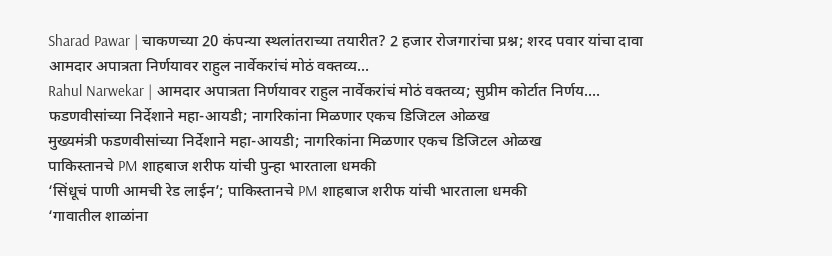Sharad Pawar | चाकणच्या 20 कंपन्या स्थलांतराच्या तयारीत? 2 हजार रोजगारांचा प्रश्न; शरद पवार यांचा दावा
आमदार अपात्रता निर्णयावर राहुल नार्वेकरांचं मोठं वक्तव्य...
Rahul Narwekar | आमदार अपात्रता निर्णयावर राहुल नार्वेकरांचं मोठं वक्तव्य; सुप्रीम कोर्टात निर्णय....
फडणवीसांच्या निर्देशाने महा-आयडी; नागरिकांना मिळणार एकच डिजिटल ओळख
मुख्यमंत्री फडणवीसांच्या निर्देशाने महा-आयडी; नागरिकांना मिळणार एकच डिजिटल ओळख
पाकिस्तानचे PM शाहबाज शरीफ यांची पुन्हा भारताला धमकी
‘सिंधूचं पाणी आमची रेड लाईन’; पाकिस्तानचे PM शाहबाज शरीफ यांची भारताला धमकी
‘गावातील शाळांना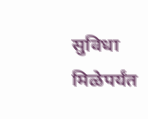सुविधा मिळेपर्यंत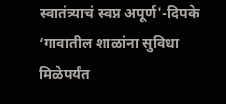स्वातंत्र्याचं स्वप्न अपूर्ण'-दिपके
‘गावातील शाळांना सुविधा मिळेपर्यंत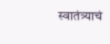स्वातंत्र्याचं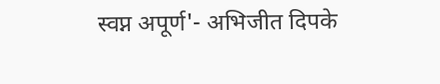स्वप्न अपूर्ण'- अभिजीत दिपके